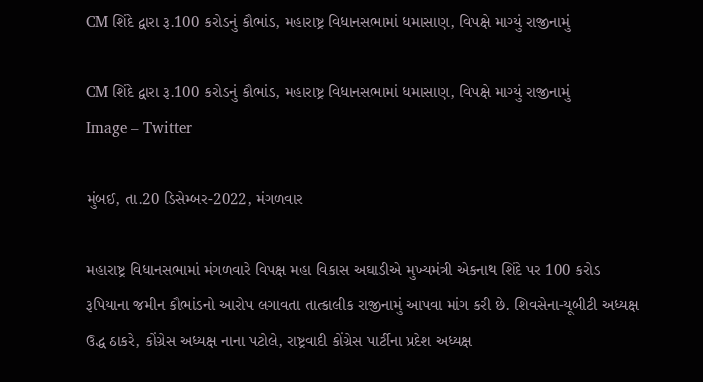CM શિંદે દ્વારા રૂ.100 કરોડનું કૌભાંડ, મહારાષ્ટ્ર વિધાનસભામાં ધમાસાણ, વિપક્ષે માગ્યું રાજીનામું

CM શિંદે દ્વારા રૂ.100 કરોડનું કૌભાંડ, મહારાષ્ટ્ર વિધાનસભામાં ધમાસાણ, વિપક્ષે માગ્યું રાજીનામું
Image – Twitter

મુંબઈ, તા.20 ડિસેમ્બર-2022, મંગળવાર

મહારાષ્ટ્ર વિધાનસભામાં મંગળવારે વિપક્ષ મહા વિકાસ અઘાડીએ મુખ્યમંત્રી એકનાથ શિંદે પર 100 કરોડ રૂપિયાના જમીન કૌભાંડનો આરોપ લગાવતા તાત્કાલીક રાજીનામું આપવા માંગ કરી છે. શિવસેના-યૂબીટી અધ્યક્ષ ઉદ્ધ ઠાકરે, કોંગ્રેસ અધ્યક્ષ નાના પટોલે, રાષ્ટ્રવાદી કોંગ્રેસ પાર્ટીના પ્રદેશ અધ્યક્ષ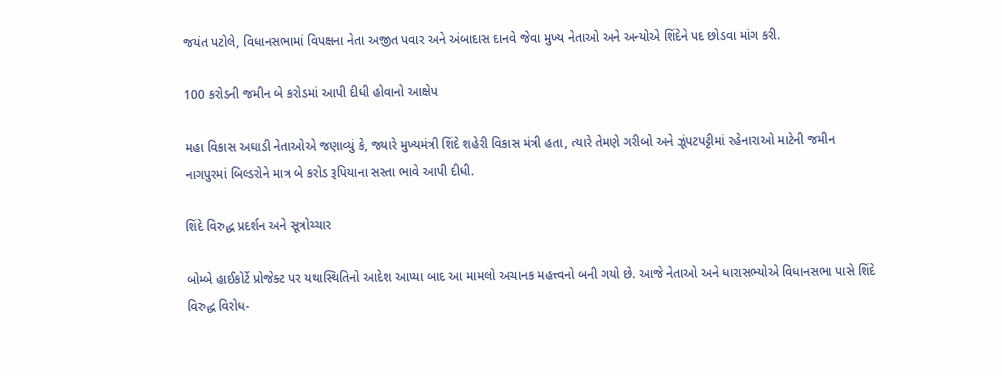જયંત પટોલે, વિધાનસભામાં વિપક્ષના નેતા અજીત પવાર અને અંબાદાસ દાનવે જેવા મુખ્ય નેતાઓ અને અન્યોએ શિંદેને પદ છોડવા માંગ કરી.

100 કરોડની જમીન બે કરોડમાં આપી દીધી હોવાનો આક્ષેપ

મહા વિકાસ અઘાડી નેતાઓએ જણાવ્યું કે, જ્યારે મુખ્યમંત્રી શિંદે શહેરી વિકાસ મંત્રી હતા, ત્યારે તેમણે ગરીબો અને ઝૂંપટપટ્ટીમાં રહેનારાઓ માટેની જમીન નાગપુરમાં બિલ્ડરોને માત્ર બે કરોડ રૂપિયાના સસ્તા ભાવે આપી દીધી.

શિંદે વિરુદ્ધ પ્રદર્શન અને સૂત્રોચ્ચાર

બોમ્બે હાઈકોર્ટે પ્રોજેક્ટ પર યથાસ્થિતિનો આદેશ આપ્યા બાદ આ મામલો અચાનક મહત્ત્વનો બની ગયો છે. આજે નેતાઓ અને ધારાસભ્યોએ વિધાનસભા પાસે શિંદે વિરુદ્ધ વિરોધ-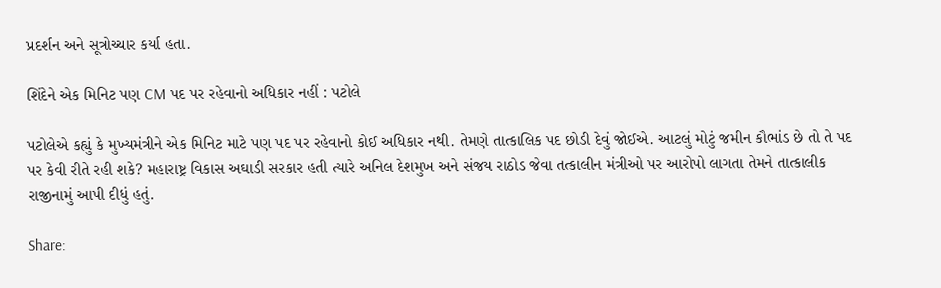પ્રદર્શન અને સૂત્રોચ્ચાર કર્યા હતા.

શિંદેને એક મિનિટ પણ CM પદ પર રહેવાનો અધિકાર નહીં : પટોલે

પટોલેએ કહ્યું કે મુખ્યમંત્રીને એક મિનિટ માટે પણ પદ પર રહેવાનો કોઈ અધિકાર નથી. તેમણે તાત્કાલિક પદ છોડી દેવું જોઈએ. આટલું મોટું જમીન કૌભાંડ છે તો તે પદ પર કેવી રીતે રહી શકે? મહારાષ્ટ્ર વિકાસ અઘાડી સરકાર હતી ત્યારે અનિલ દેશમુખ અને સંજય રાઠોડ જેવા તત્કાલીન મંત્રીઓ પર આરોપો લાગતા તેમને તાત્કાલીક રાજીનામું આપી દીધું હતું.

Share: